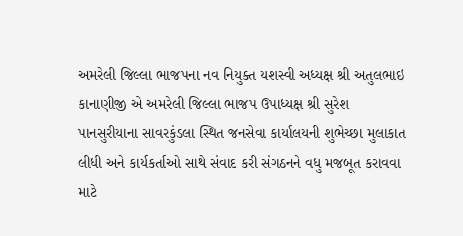અમરેલી જિલ્લા ભાજપના નવ નિયુક્ત યશસ્વી અધ્યક્ષ શ્રી અતુલભાઇ કાનાણીજી એ અમરેલી જિલ્લા ભાજપ ઉપાધ્યક્ષ શ્રી સુરેશ પાનસુરીયાના સાવરકુંડલા સ્થિત જનસેવા કાર્યાલયની શુભેચ્છા મુલાકાત લીધી અને કાર્યકર્તાઓ સાથે સંવાદ કરી સંગઠનને વધુ મજબૂત કરાવવા માટે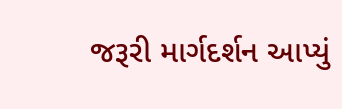જરૂરી માર્ગદર્શન આપ્યું